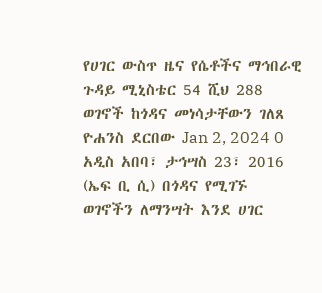የሀገር ውስጥ ዜና የሴቶችና ማኅበራዊ ጉዳይ ሚኒስቴር 54 ሺህ 288 ወገኖች ከጎዳና መነሳታቸውን ገለጸ ዮሐንስ ደርበው Jan 2, 2024 0 አዲስ አበባ፣ ታኅሣስ 23፣ 2016 (ኤፍ ቢ ሲ) በጎዳና የሚገኙ ወገኖችን ለማንሣት እንደ ሀገር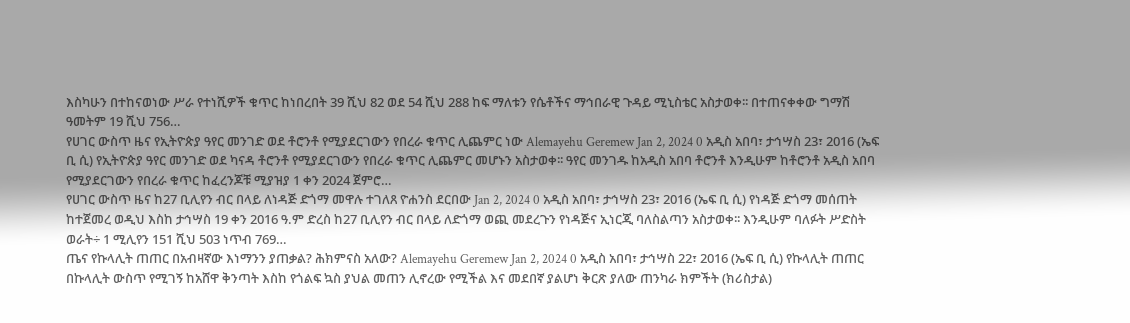እስካሁን በተከናወነው ሥራ የተነሺዎች ቁጥር ከነበረበት 39 ሺህ 82 ወደ 54 ሺህ 288 ከፍ ማለቱን የሴቶችና ማኅበራዊ ጉዳይ ሚኒስቴር አስታወቀ፡፡ በተጠናቀቀው ግማሽ ዓመትም 19 ሺህ 756…
የሀገር ውስጥ ዜና የኢትዮጵያ ዓየር መንገድ ወደ ቶሮንቶ የሚያደርገውን የበረራ ቁጥር ሊጨምር ነው Alemayehu Geremew Jan 2, 2024 0 አዲስ አበባ፣ ታኅሣስ 23፣ 2016 (ኤፍ ቢ ሲ) የኢትዮጵያ ዓየር መንገድ ወደ ካናዳ ቶሮንቶ የሚያደርገውን የበረራ ቁጥር ሊጨምር መሆኑን አስታወቀ፡፡ ዓየር መንገዱ ከአዲስ አበባ ቶሮንቶ እንዲሁም ከቶሮንቶ አዲስ አበባ የሚያደርገውን የበረራ ቁጥር ከፈረንጆቹ ሚያዝያ 1 ቀን 2024 ጀምሮ…
የሀገር ውስጥ ዜና ከ27 ቢሊየን ብር በላይ ለነዳጅ ድጎማ መዋሉ ተገለጸ ዮሐንስ ደርበው Jan 2, 2024 0 አዲስ አበባ፣ ታኅሣስ 23፣ 2016 (ኤፍ ቢ ሲ) የነዳጅ ድጎማ መሰጠት ከተጀመረ ወዲህ እስከ ታኅሣስ 19 ቀን 2016 ዓ.ም ድረስ ከ27 ቢሊየን ብር በላይ ለድጎማ ወጪ መደረጉን የነዳጅና ኢነርጂ ባለስልጣን አስታወቀ፡፡ እንዲሁም ባለፉት ሥድስት ወራት÷ 1 ሚሊየን 151 ሺህ 503 ነጥብ 769…
ጤና የኩላሊት ጠጠር በአብዛኛው እነማንን ያጠቃል? ሕክምናስ አለው? Alemayehu Geremew Jan 2, 2024 0 አዲስ አበባ፣ ታኅሣስ 22፣ 2016 (ኤፍ ቢ ሲ) የኩላሊት ጠጠር በኩላሊት ውስጥ የሚገኝ ከአሸዋ ቅንጣት እስከ የጎልፍ ኳስ ያህል መጠን ሊኖረው የሚችል እና መደበኛ ያልሆነ ቅርጽ ያለው ጠንካራ ክምችት (ክሪስታል)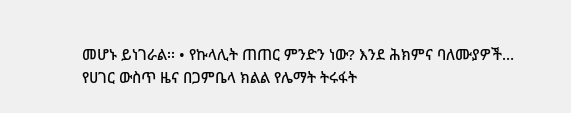መሆኑ ይነገራል፡፡ • የኩላሊት ጠጠር ምንድን ነው? እንደ ሕክምና ባለሙያዎች…
የሀገር ውስጥ ዜና በጋምቤላ ክልል የሌማት ትሩፋት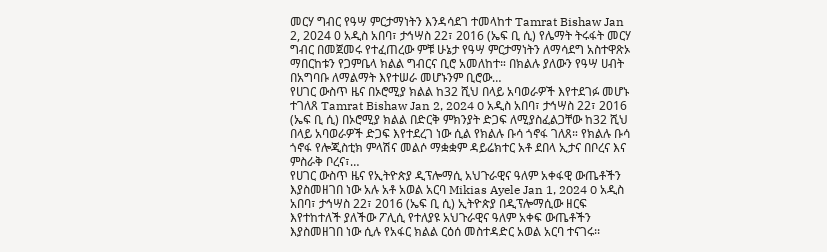መርሃ ግብር የዓሣ ምርታማነትን እንዳሳደገ ተመላከተ Tamrat Bishaw Jan 2, 2024 0 አዲስ አበባ፣ ታኅሣስ 22፣ 2016 (ኤፍ ቢ ሲ) የሌማት ትሩፋት መርሃ ግብር በመጀመሩ የተፈጠረው ምቹ ሁኔታ የዓሣ ምርታማነትን ለማሳደግ አስተዋጽኦ ማበርከቱን የጋምቤላ ክልል ግብርና ቢሮ አመለከተ። በክልሉ ያለውን የዓሣ ሀብት በአግባቡ ለማልማት እየተሠራ መሆኑንም ቢሮው…
የሀገር ውስጥ ዜና በኦሮሚያ ክልል ከ32 ሺህ በላይ አባወራዎች እየተደገፉ መሆኑ ተገለጸ Tamrat Bishaw Jan 2, 2024 0 አዲስ አበባ፣ ታኅሣስ 22፣ 2016 (ኤፍ ቢ ሲ) በኦሮሚያ ክልል በድርቅ ምክንያት ድጋፍ ለሚያስፈልጋቸው ከ32 ሺህ በላይ አባወራዎች ድጋፍ እየተደረገ ነው ሲል የክልሉ ቡሳ ጎኖፋ ገለጸ። የክልሉ ቡሳ ጎኖፋ የሎጂስቲክ ምላሽና መልሶ ማቋቋም ዳይሬክተር አቶ ደበላ ኢታና በቦረና እና ምስራቅ ቦረና፣…
የሀገር ውስጥ ዜና የኢትዮጵያ ዲፕሎማሲ አህጉራዊና ዓለም አቀፋዊ ውጤቶችን እያስመዘገበ ነው አሉ አቶ አወል አርባ Mikias Ayele Jan 1, 2024 0 አዲስ አበባ፣ ታኅሣስ 22፣ 2016 (ኤፍ ቢ ሲ) ኢትዮጵያ በዲፕሎማሲው ዘርፍ እየተከተለች ያለችው ፖሊሲ የተለያዩ አህጉራዊና ዓለም አቀፍ ውጤቶችን እያስመዘገበ ነው ሲሉ የአፋር ክልል ርዕሰ መስተዳድር አወል አርባ ተናገሩ፡፡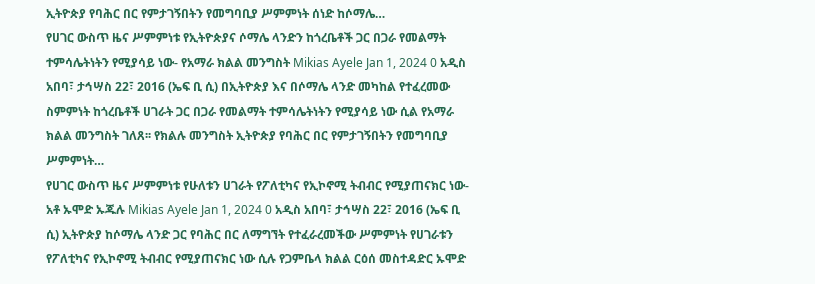ኢትዮጵያ የባሕር በር የምታገኝበትን የመግባቢያ ሥምምነት ሰነድ ከሶማሌ…
የሀገር ውስጥ ዜና ሥምምነቱ የኢትዮጵያና ሶማሌ ላንድን ከጎረቤቶች ጋር በጋራ የመልማት ተምሳሌትነትን የሚያሳይ ነው- የአማራ ክልል መንግስት Mikias Ayele Jan 1, 2024 0 አዲስ አበባ፣ ታኅሣስ 22፣ 2016 (ኤፍ ቢ ሲ) በኢትዮጵያ እና በሶማሌ ላንድ መካከል የተፈረመው ስምምነት ከጎረቤቶች ሀገራት ጋር በጋራ የመልማት ተምሳሌትነትን የሚያሳይ ነው ሲል የአማራ ክልል መንግስት ገለጸ፡፡ የክልሉ መንግስት ኢትዮጵያ የባሕር በር የምታገኝበትን የመግባቢያ ሥምምነት…
የሀገር ውስጥ ዜና ሥምምነቱ የሁለቱን ሀገራት የፖለቲካና የኢኮኖሚ ትብብር የሚያጠናክር ነው- አቶ ኡሞድ ኡጁሉ Mikias Ayele Jan 1, 2024 0 አዲስ አበባ፣ ታኅሣስ 22፣ 2016 (ኤፍ ቢ ሲ) ኢትዮጵያ ከሶማሌ ላንድ ጋር የባሕር በር ለማግኘት የተፈራረመችው ሥምምነት የሀገራቱን የፖለቲካና የኢኮኖሚ ትብብር የሚያጠናክር ነው ሲሉ የጋምቤላ ክልል ርዕሰ መስተዳድር ኡሞድ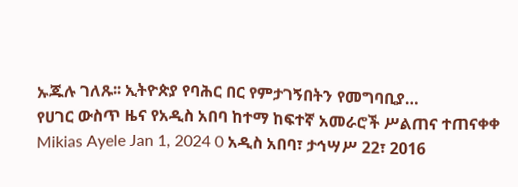ኡጁሉ ገለጹ፡፡ ኢትዮጵያ የባሕር በር የምታገኝበትን የመግባቢያ…
የሀገር ውስጥ ዜና የአዲስ አበባ ከተማ ከፍተኛ አመራሮች ሥልጠና ተጠናቀቀ Mikias Ayele Jan 1, 2024 0 አዲስ አበባ፣ ታኅሣሥ 22፣ 2016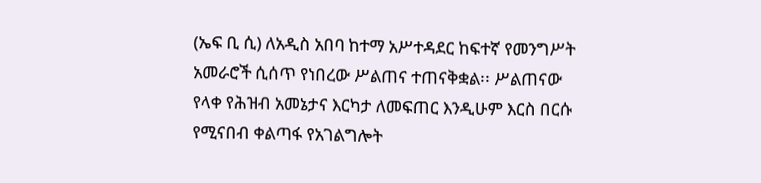(ኤፍ ቢ ሲ) ለአዲስ አበባ ከተማ አሥተዳደር ከፍተኛ የመንግሥት አመራሮች ሲሰጥ የነበረው ሥልጠና ተጠናቅቋል፡፡ ሥልጠናው የላቀ የሕዝብ አመኔታና እርካታ ለመፍጠር እንዲሁም እርስ በርሱ የሚናበብ ቀልጣፋ የአገልግሎት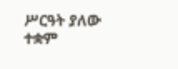ሥርዓት ያለው ተቋም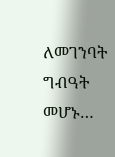ለመገንባት ግብዓት መሆኑ…